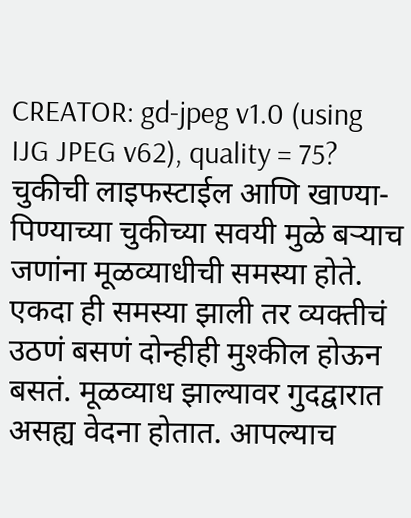CREATOR: gd-jpeg v1.0 (using IJG JPEG v62), quality = 75?
चुकीची लाइफस्टाईल आणि खाण्या-पिण्याच्या चुकीच्या सवयी मुळे बऱ्याच जणांना मूळव्याधीची समस्या होते. एकदा ही समस्या झाली तर व्यक्तीचं उठणं बसणं दोन्हीही मुश्कील होऊन बसतं. मूळव्याध झाल्यावर गुदद्वारात असह्य वेदना होतात. आपल्याच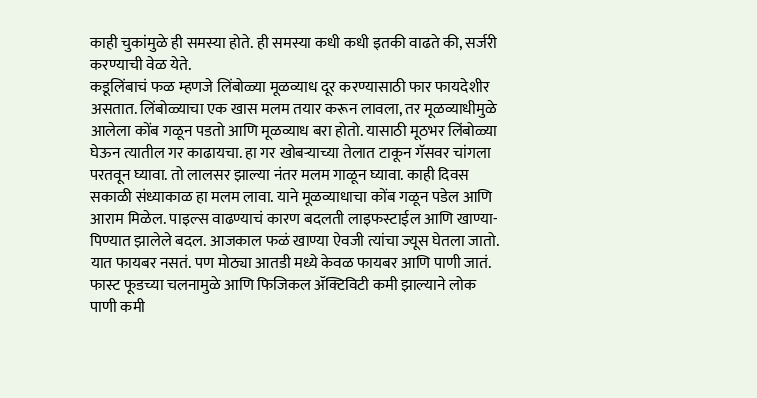काही चुकांमुळे ही समस्या होते. ही समस्या कधी कधी इतकी वाढते की, सर्जरी करण्याची वेळ येते.
कडूलिंबाचं फळ म्हणजे लिंबोळ्या मूळव्याध दूर करण्यासाठी फार फायदेशीर असतात. लिंबोळ्याचा एक खास मलम तयार करून लावला, तर मूळव्याधीमुळे आलेला कोंब गळून पडतो आणि मूळव्याध बरा होतो. यासाठी मूठभर लिंबोळ्या घेऊन त्यातील गर काढायचा. हा गर खोबऱ्याच्या तेलात टाकून गॅसवर चांगला परतवून घ्यावा. तो लालसर झाल्या नंतर मलम गाळून घ्यावा. काही दिवस सकाळी संध्याकाळ हा मलम लावा. याने मूळव्याधाचा कोंब गळून पडेल आणि आराम मिळेल. पाइल्स वाढण्याचं कारण बदलती लाइफस्टाईल आणि खाण्या-पिण्यात झालेले बदल. आजकाल फळं खाण्या ऐवजी त्यांचा ज्यूस घेतला जातो. यात फायबर नसतं. पण मोठ्या आतडी मध्ये केवळ फायबर आणि पाणी जातं. फास्ट फूडच्या चलनामुळे आणि फिजिकल ॲक्टिविटी कमी झाल्याने लोक पाणी कमी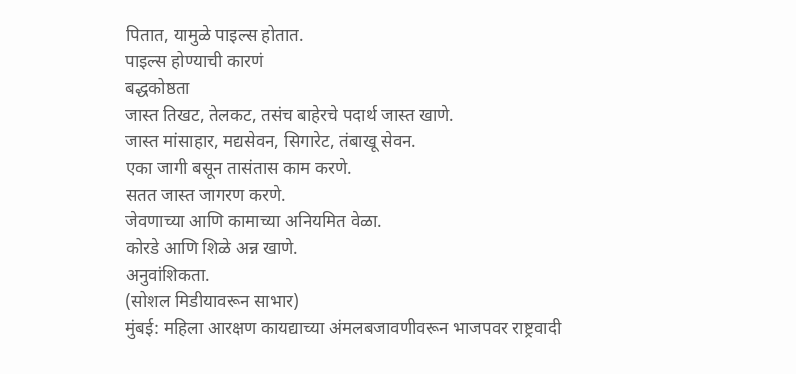पितात, यामुळे पाइल्स होतात.
पाइल्स होण्याची कारणं
बद्धकोष्ठता
जास्त तिखट, तेलकट, तसंच बाहेरचे पदार्थ जास्त खाणे.
जास्त मांसाहार, मद्यसेवन, सिगारेट, तंबाखू सेवन.
एका जागी बसून तासंतास काम करणे.
सतत जास्त जागरण करणे.
जेवणाच्या आणि कामाच्या अनियमित वेळा.
कोरडे आणि शिळे अन्न खाणे.
अनुवांशिकता.
(सोशल मिडीयावरून साभार)
मुंबई: महिला आरक्षण कायद्याच्या अंमलबजावणीवरून भाजपवर राष्ट्रवादी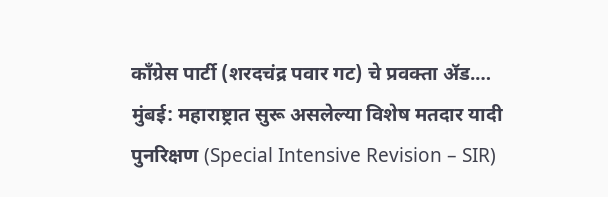काँग्रेस पार्टी (शरदचंद्र पवार गट) चे प्रवक्ता ॲड.…
मुंबई: महाराष्ट्रात सुरू असलेल्या विशेष मतदार यादी पुनरिक्षण (Special Intensive Revision – SIR)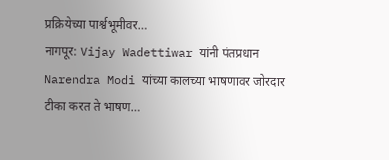प्रक्रियेच्या पार्श्वभूमीवर…
नागपूर: Vijay Wadettiwar यांनी पंतप्रधान Narendra Modi यांच्या कालच्या भाषणावर जोरदार टीका करत ते भाषण…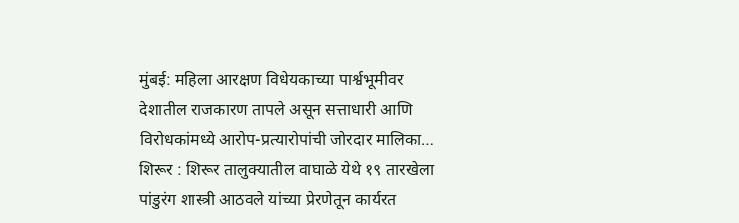मुंबई: महिला आरक्षण विधेयकाच्या पार्श्वभूमीवर देशातील राजकारण तापले असून सत्ताधारी आणि विरोधकांमध्ये आरोप-प्रत्यारोपांची जोरदार मालिका…
शिरूर : शिरूर तालुक्यातील वाघाळे येथे १९ तारखेला पांडुरंग शास्त्री आठवले यांच्या प्रेरणेतून कार्यरत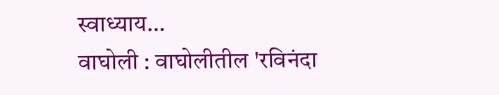स्वाध्याय…
वाघोली : वाघोलीतील 'रविनंदा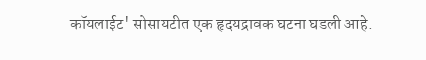कॉयलाईट' सोसायटीत एक हृदयद्रावक घटना घडली आहे.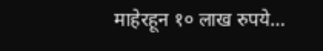माहेरहून १० लाख रुपये…